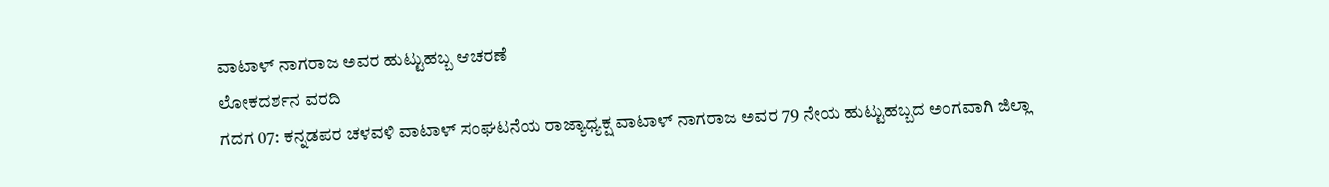ವಾಟಾಳ್ ನಾಗರಾಜ ಅವರ ಹುಟ್ಟುಹಬ್ಬ ಆಚರಣೆ
ಲೋಕದರ್ಶನ ವರದಿ
ಗದಗ 07: ಕನ್ನಡಪರ ಚಳವಳಿ ವಾಟಾಳ್ ಸಂಘಟನೆಯ ರಾಜ್ಯಾಧ್ಯಕ್ಷ ವಾಟಾಳ್ ನಾಗರಾಜ ಅವರ 79 ನೇಯ ಹುಟ್ಟುಹಬ್ಬದ ಅಂಗವಾಗಿ ಜಿಲ್ಲಾ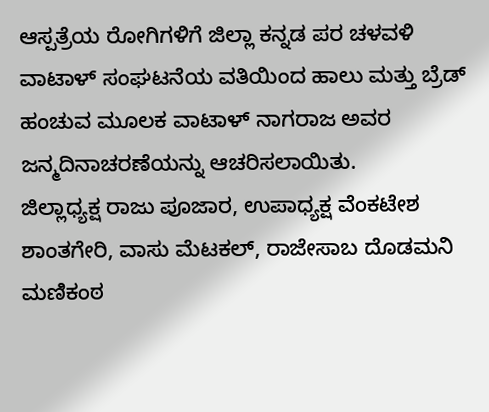ಆಸ್ಪತ್ರೆಯ ರೋಗಿಗಳಿಗೆ ಜಿಲ್ಲಾ ಕನ್ನಡ ಪರ ಚಳವಳಿ ವಾಟಾಳ್ ಸಂಘಟನೆಯ ವತಿಯಿಂದ ಹಾಲು ಮತ್ತು ಬ್ರೆಡ್ ಹಂಚುವ ಮೂಲಕ ವಾಟಾಳ್ ನಾಗರಾಜ ಅವರ ಜನ್ಮದಿನಾಚರಣೆಯನ್ನು ಆಚರಿಸಲಾಯಿತು.
ಜಿಲ್ಲಾಧ್ಯಕ್ಷ ರಾಜು ಪೂಜಾರ, ಉಪಾಧ್ಯಕ್ಷ ವೆಂಕಟೇಶ ಶಾಂತಗೇರಿ, ವಾಸು ಮೆಟಕಲ್, ರಾಜೇಸಾಬ ದೊಡಮನಿ ಮಣಿಕಂಠ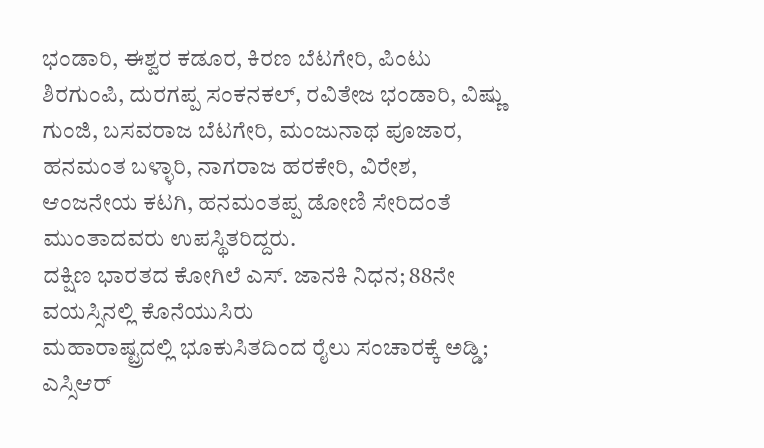ಭಂಡಾರಿ, ಈಶ್ವರ ಕಡೂರ, ಕಿರಣ ಬೆಟಗೇರಿ, ಪಿಂಟು ಶಿರಗುಂಪಿ, ದುರಗಪ್ಪ ಸಂಕನಕಲ್, ರವಿತೇಜ ಭಂಡಾರಿ, ವಿಷ್ಣು ಗುಂಜಿ, ಬಸವರಾಜ ಬೆಟಗೇರಿ, ಮಂಜುನಾಥ ಪೂಜಾರ, ಹನಮಂತ ಬಳ್ಳಾರಿ, ನಾಗರಾಜ ಹರಕೇರಿ, ವಿರೇಶ, ಆಂಜನೇಯ ಕಟಗಿ, ಹನಮಂತಪ್ಪ ಡೋಣಿ ಸೇರಿದಂತೆ ಮುಂತಾದವರು ಉಪಸ್ಥಿತರಿದ್ದರು.
ದಕ್ಷಿಣ ಭಾರತದ ಕೋಗಿಲೆ ಎಸ್. ಜಾನಕಿ ನಿಧನ; 88ನೇ ವಯಸ್ಸಿನಲ್ಲಿ ಕೊನೆಯುಸಿರು
ಮಹಾರಾಷ್ಟ್ರದಲ್ಲಿ ಭೂಕುಸಿತದಿಂದ ರೈಲು ಸಂಚಾರಕ್ಕೆ ಅಡ್ಡಿ; ಎಸ್ಸಿಆರ್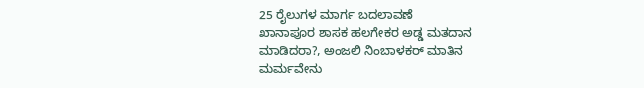25 ರೈಲುಗಳ ಮಾರ್ಗ ಬದಲಾವಣೆ
ಖಾನಾಪೂರ ಶಾಸಕ ಹಲಗೇಕರ ಅಡ್ಡ ಮತದಾನ ಮಾಡಿದರಾ?, ಅಂಜಲಿ ನಿಂಬಾಳಕರ್ ಮಾತಿನ ಮರ್ಮವೇನು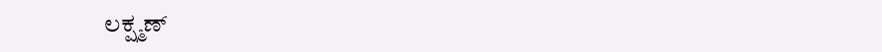ಲಕ್ಷ್ಮಣ್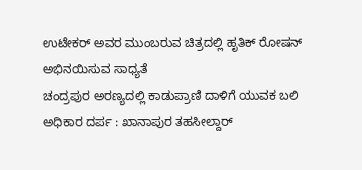ಉಟೇಕರ್ ಅವರ ಮುಂಬರುವ ಚಿತ್ರದಲ್ಲಿ ಹೃತಿಕ್ ರೋಷನ್ ಅಭಿನಯಿಸುವ ಸಾಧ್ಯತೆ
ಚಂದ್ರಪುರ ಅರಣ್ಯದಲ್ಲಿ ಕಾಡುಪ್ರಾಣಿ ದಾಳಿಗೆ ಯುವಕ ಬಲಿ
ಅಧಿಕಾರ ದರ್ಪ : ಖಾನಾಪುರ ತಹಸೀಲ್ದಾರ್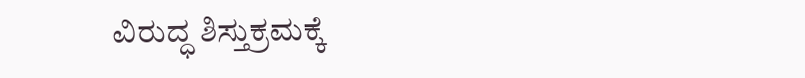ವಿರುದ್ಧ ಶಿಸ್ತುಕ್ರಮಕ್ಕೆ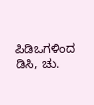ಪಿಡಿಒಗಳಿಂದ ಡಿಸಿ, ಚು.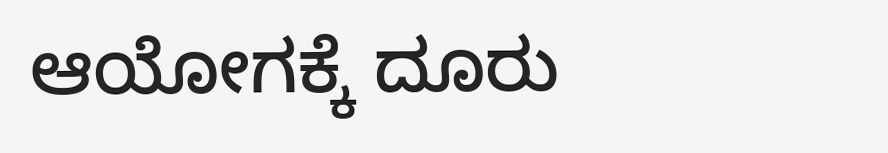ಆಯೋಗಕ್ಕೆ ದೂರು